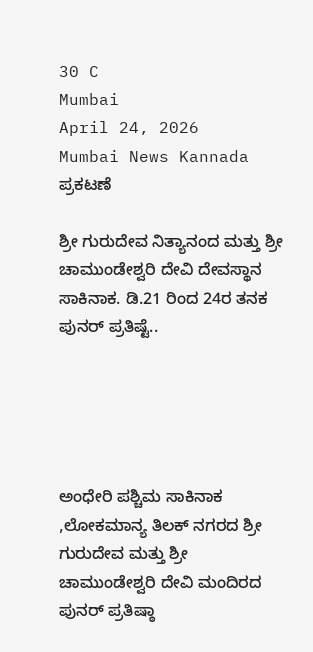30 C
Mumbai
April 24, 2026
Mumbai News Kannada
ಪ್ರಕಟಣೆ

ಶ್ರೀ ಗುರುದೇವ ನಿತ್ಯಾನಂದ ಮತ್ತು ಶ್ರೀ ಚಾಮುಂಡೇಶ್ವರಿ ದೇವಿ ದೇವಸ್ಥಾನ ಸಾಕಿನಾಕ. ಡಿ.21 ರಿಂದ 24ರ ತನಕ ಪುನರ್ ಪ್ರತಿಷ್ಟೆ..





ಅಂಧೇರಿ ಪಶ್ಚಿಮ ಸಾಕಿನಾಕ ,ಲೋಕಮಾನ್ಯ ತಿಲಕ್ ನಗರದ ಶ್ರೀ ಗುರುದೇವ ಮತ್ತು ಶ್ರೀ ಚಾಮುಂಡೇಶ್ವರಿ ದೇವಿ ಮಂದಿರದ ಪುನರ್ ಪ್ರತಿಷ್ಠಾ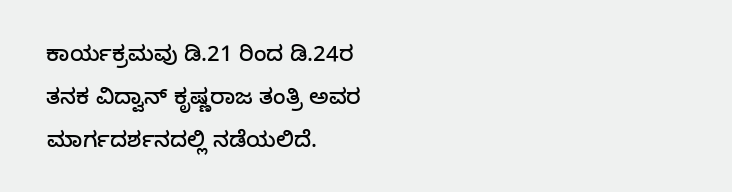ಕಾರ್ಯಕ್ರಮವು ಡಿ.21 ರಿಂದ ಡಿ.24ರ ತನಕ ವಿದ್ವಾನ್ ಕೃಷ್ಣರಾಜ ತಂತ್ರಿ ಅವರ ಮಾರ್ಗದರ್ಶನದಲ್ಲಿ ನಡೆಯಲಿದೆ.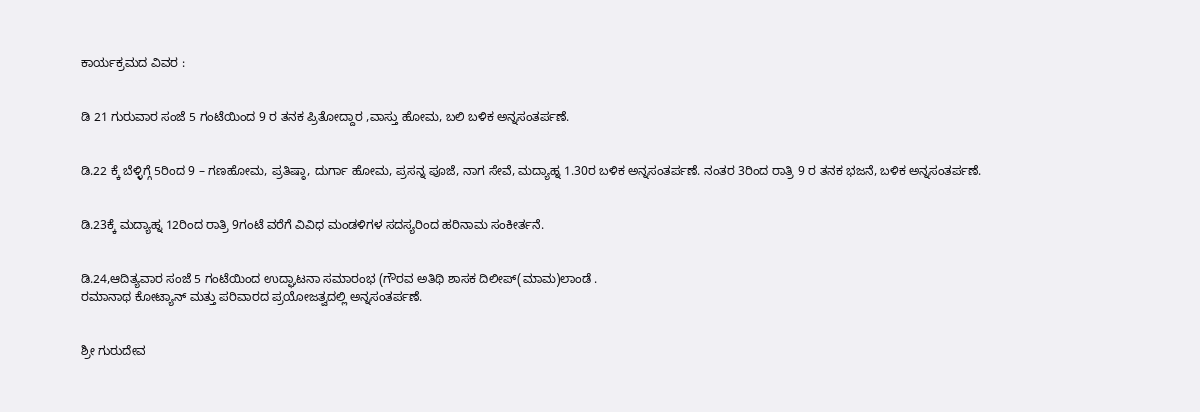ಕಾರ್ಯಕ್ರಮದ ವಿವರ :


ಡಿ 21 ಗುರುವಾರ ಸಂಜೆ 5 ಗಂಟೆಯಿಂದ 9 ರ ತನಕ ಪ್ರಿತೋದ್ದಾರ ,ವಾಸ್ತು ಹೋಮ, ಬಲಿ ಬಳಿಕ ಅನ್ನಸಂತರ್ಪಣೆ.


ಡಿ.22 ಕ್ಕೆ ಬೆಳ್ಳಿಗ್ಗೆ 5ರಿಂದ 9 – ಗಣಹೋಮ, ಪ್ರತಿಷ್ಠಾ, ದುರ್ಗಾ ಹೋಮ, ಪ್ರಸನ್ನ ಪೂಜೆ, ನಾಗ ಸೇವೆ, ಮದ್ಯಾಹ್ನ 1.30ರ ಬಳಿಕ ಅನ್ನಸಂತರ್ಪಣೆ. ನಂತರ 3ರಿಂದ ರಾತ್ರಿ 9 ರ ತನಕ ಭಜನೆ, ಬಳಿಕ ಅನ್ನಸಂತರ್ಪಣೆ.


ಡಿ.23ಕ್ಕೆ ಮದ್ಯಾಹ್ನ 12ರಿಂದ ರಾತ್ರಿ 9ಗಂಟೆ ವರೆಗೆ ವಿವಿಧ ಮಂಡಳಿಗಳ ಸದಸ್ಯರಿಂದ ಹರಿನಾಮ ಸಂಕೀರ್ತನೆ.


ಡಿ.24,ಆದಿತ್ಯವಾರ ಸಂಜೆ 5 ಗಂಟೆಯಿಂದ ಉದ್ಘಾಟನಾ ಸಮಾರಂಭ (ಗೌರವ ಅತಿಥಿ ಶಾಸಕ ದಿಲೀಪ್(ಮಾಮ)ಲಾಂಡೆ .
ರಮಾನಾಥ ಕೋಟ್ಯಾನ್ ಮತ್ತು ಪರಿವಾರದ ಪ್ರಯೋಜತ್ವದಲ್ಲಿ ಅನ್ನಸಂತರ್ಪಣೆ.


ಶ್ರೀ ಗುರುದೇವ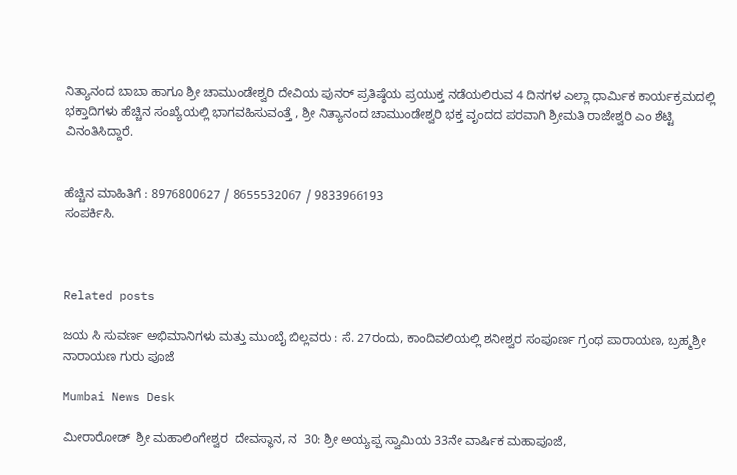ನಿತ್ಯಾನಂದ ಬಾಬಾ ಹಾಗೂ ಶ್ರೀ ಚಾಮುಂಡೇಶ್ವರಿ ದೇವಿಯ ಪುನರ್ ಪ್ರತಿಷ್ಠೆಯ ಪ್ರಯುಕ್ತ ನಡೆಯಲಿರುವ 4 ದಿನಗಳ ಎಲ್ಲಾ ಧಾರ್ಮಿಕ ಕಾರ್ಯಕ್ರಮದಲ್ಲಿ ಭಕ್ತಾದಿಗಳು ಹೆಚ್ಚಿನ ಸಂಖ್ಯೆಯಲ್ಲಿ ಭಾಗವಹಿಸುವಂತ್ತೆ , ಶ್ರೀ ನಿತ್ಯಾನಂದ ಚಾಮುಂಡೇಶ್ವರಿ ಭಕ್ತ ವೃಂದದ ಪರವಾಗಿ ಶ್ರೀಮತಿ ರಾಜೇಶ್ವರಿ ಎಂ ಶೆಟ್ಟಿ ವಿನಂತಿಸಿದ್ದಾರೆ.


ಹೆಚ್ಚಿನ ಮಾಹಿತಿಗೆ : 8976800627 / 8655532067 / 9833966193
ಸಂಪರ್ಕಿಸಿ.



Related posts

ಜಯ ಸಿ ಸುವರ್ಣ ಅಭಿಮಾನಿಗಳು ಮತ್ತು ಮುಂಬೈ ಬಿಲ್ಲವರು : ಸೆ. 27ರಂದು, ಕಾಂದಿವಲಿಯಲ್ಲಿ ಶನೀಶ್ವರ ಸಂಪೂರ್ಣ ಗ್ರಂಥ ಪಾರಾಯಣ, ಬ್ರಹ್ಮಶ್ರೀ ನಾರಾಯಣ ಗುರು ಪೂಜೆ

Mumbai News Desk

ಮೀರಾರೋಡ್  ಶ್ರೀ ಮಹಾಲಿಂಗೇಶ್ವರ  ದೇವಸ್ಥಾನ, ನ  30: ಶ್ರೀ ಅಯ್ಯಪ್ಪ ಸ್ವಾಮಿಯ 33ನೇ ವಾರ್ಷಿಕ ಮಹಾಪೂಜೆ,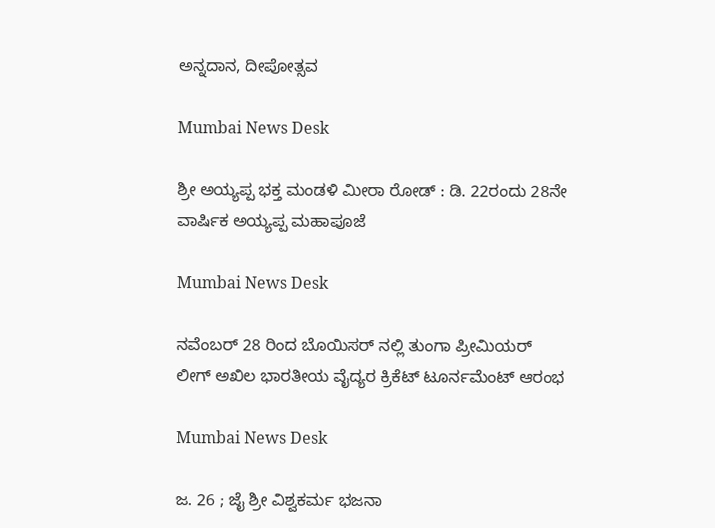ಅನ್ನದಾನ, ದೀಪೋತ್ಸವ

Mumbai News Desk

ಶ್ರೀ ಅಯ್ಯಪ್ಪ ಭಕ್ತ ಮಂಡಳಿ ಮೀರಾ ರೋಡ್ : ಡಿ. 22ರಂದು 28ನೇ ವಾರ್ಷಿಕ ಅಯ್ಯಪ್ಪ ಮಹಾಪೂಜೆ

Mumbai News Desk

ನವೆಂಬರ್ 28 ರಿಂದ ಬೊಯಿಸರ್ ನಲ್ಲಿ ತುಂಗಾ ಪ್ರೀಮಿಯರ್ ಲೀಗ್ ಅಖಿಲ ಭಾರತೀಯ ವೈದ್ಯರ ಕ್ರಿಕೆಟ್ ಟೂರ್ನಮೆಂಟ್ ಆರಂಭ

Mumbai News Desk

ಜ. 26 ; ಜೈ ಶ್ರೀ ವಿಶ್ವಕರ್ಮ ಭಜನಾ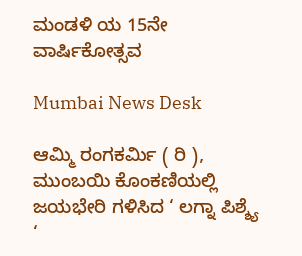ಮಂಡಳಿ ಯ 15ನೇ ವಾರ್ಷಿಕೋತ್ಸವ

Mumbai News Desk

ಆಮ್ಮಿ ರಂಗಕರ್ಮಿ ( ರಿ ), ಮುಂಬಯಿ ಕೊಂಕಣಿಯಲ್ಲಿ ಜಯಭೇರಿ ಗಳಿಸಿದ ‘ ಲಗ್ನಾ ಪಿಶ್ಶ್ಯೆ ‘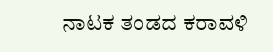ನಾಟಕ ತಂಡದ ಕರಾವಳಿ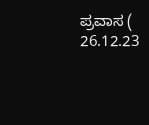ಪ್ರವಾಸ (  26.12.23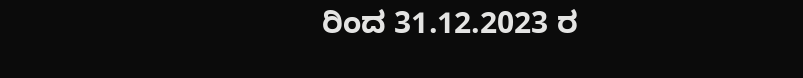ರಿಂದ 31.12.2023 ರ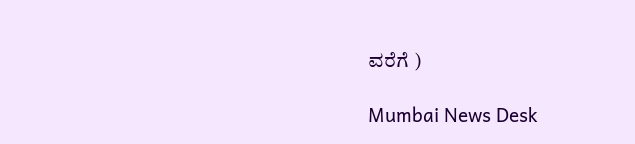ವರೆಗೆ )

Mumbai News Desk